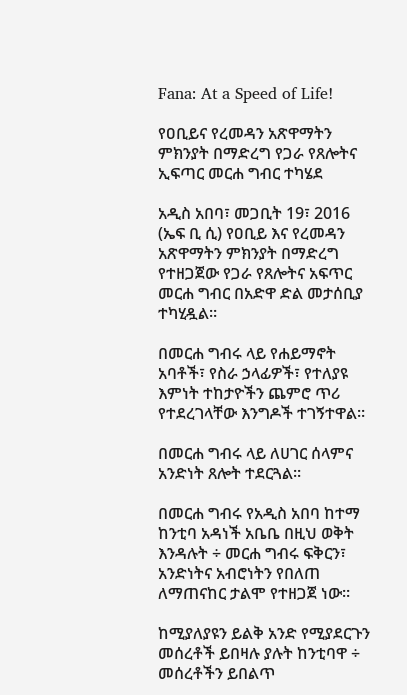Fana: At a Speed of Life!

የዐቢይና የረመዳን አጽዋማትን ምክንያት በማድረግ የጋራ የጸሎትና ኢፍጣር መርሐ ግብር ተካሄደ

አዲስ አበባ፣ መጋቢት 19፣ 2016 (ኤፍ ቢ ሲ) የዐቢይ እና የረመዳን አጽዋማትን ምክንያት በማድረግ የተዘጋጀው የጋራ የጸሎትና አፍጥር መርሐ ግብር በአድዋ ድል መታሰቢያ ተካሂዷል።

በመርሐ ግብሩ ላይ የሐይማኖት አባቶች፣ የስራ ኃላፊዎች፣ የተለያዩ እምነት ተከታዮችን ጨምሮ ጥሪ የተደረገላቸው እንግዶች ተገኝተዋል።

በመርሐ ግብሩ ላይ ለሀገር ሰላምና አንድነት ጸሎት ተደርጓል።

በመርሐ ግብሩ የአዲስ አበባ ከተማ ከንቲባ አዳነች አቤቤ በዚህ ወቅት እንዳሉት ÷ መርሐ ግብሩ ፍቅርን፣ አንድነትና አብሮነትን የበለጠ ለማጠናከር ታልሞ የተዘጋጀ ነው።

ከሚያለያዩን ይልቅ አንድ የሚያደርጉን መሰረቶች ይበዛሉ ያሉት ከንቲባዋ ÷ መሰረቶችን ይበልጥ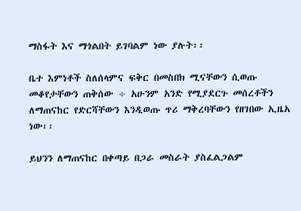ማስፋት እና ማጎልበት ይገባልም ነው ያሉት፡፡

ቤተ እምነቶች ስለሰላምና ፍቅር በመስበክ ሚናቸውን ሲወጡ መቆየታቸውን ጠቅሰው ÷ አሁንም አንድ የሚያደርጉ መሰረቶችን ለማጠናከር የድርሻቸውን እንዲወጡ ጥሪ ማቅረባቸውን የዘገበው ኢዜአ ነው፡፡

ይህንን ለማጠናከር በቀጣይ በጋራ መስራት ያስፈልጋልም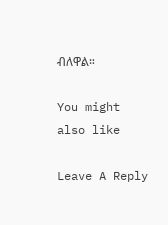ብለዋል።

You might also like

Leave A Reply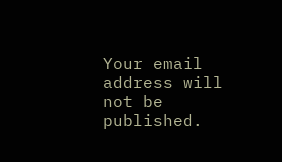Your email address will not be published.